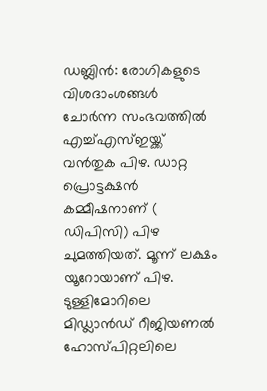ഡബ്ലിൻ: രോഗികളുടെ വിശദാംശങ്ങൾ ചോർന്ന സംഭവത്തിൽ എച്ച്എസ്ഇയ്ക്ക് വൻതുക പിഴ. ഡാറ്റ പ്രൊട്ടക്ഷൻ കമ്മീഷനാണ് ( ഡിപിസി) പിഴ ചുമത്തിയത്. മൂന്ന് ലക്ഷം യൂറോയാണ് പിഴ.
ടുള്ളിമോറിലെ മിഡ്ലാൻഡ് റീജിയണൽ ഹോസ്പിറ്റലിലെ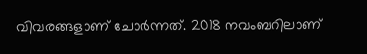വിവരങ്ങളാണ് ചോർന്നത്. 2018 നവംബറിലാണ്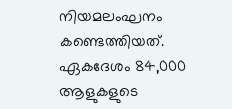നിയമലംഘനം കണ്ടെത്തിയത്. ഏകദേശം 84,000 ആളുകളുടെ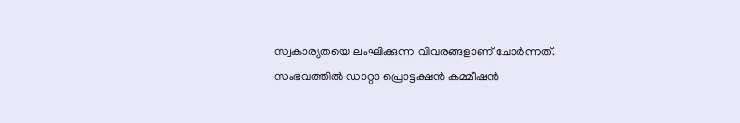സ്വകാര്യതയെ ലംഘിക്കുന്ന വിവരങ്ങളാണ് ചോർന്നത്. സംഭവത്തിൽ ഡാറ്റാ പ്രൊട്ടക്ഷൻ കമ്മീഷൻ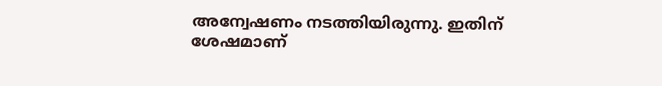അന്വേഷണം നടത്തിയിരുന്നു. ഇതിന് ശേഷമാണ്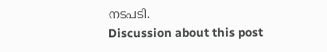നടപടി.
Discussion about this post